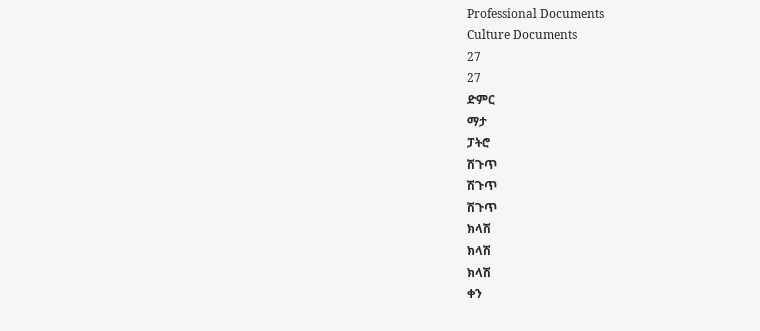Professional Documents
Culture Documents
27
27
ድምር
ማታ
ፓትሮ
ሽጉጥ
ሽጉጥ
ሽጉጥ
ክላሽ
ክላሽ
ክላሽ
ቀን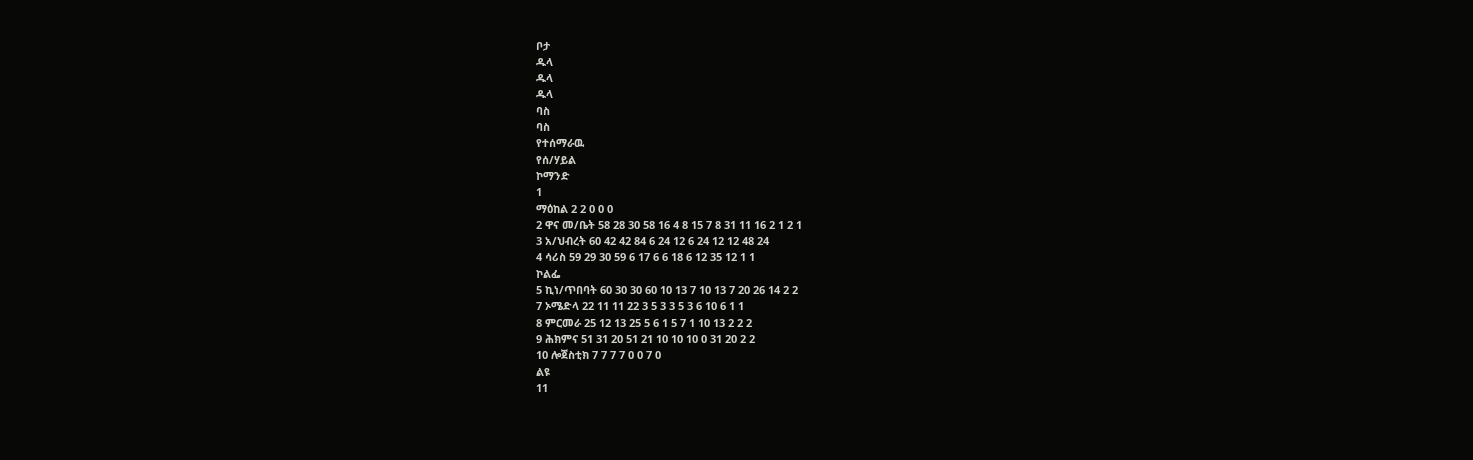ቦታ
ዱላ
ዱላ
ዱላ
ባስ
ባስ
የተሰማራዉ
የሰ/ሃይል
ኮማንድ
1
ማዕከል 2 2 0 0 0
2 ዋና መ/ቤት 58 28 30 58 16 4 8 15 7 8 31 11 16 2 1 2 1
3 አ/ህብረት 60 42 42 84 6 24 12 6 24 12 12 48 24
4 ሳሪስ 59 29 30 59 6 17 6 6 18 6 12 35 12 1 1
ኮልፌ
5 ኪነ/ጥበባት 60 30 30 60 10 13 7 10 13 7 20 26 14 2 2
7 ኦሜድላ 22 11 11 22 3 5 3 3 5 3 6 10 6 1 1
8 ምርመራ 25 12 13 25 5 6 1 5 7 1 10 13 2 2 2
9 ሕክምና 51 31 20 51 21 10 10 10 0 31 20 2 2
10 ሎጀስቲክ 7 7 7 7 0 0 7 0
ልዩ
11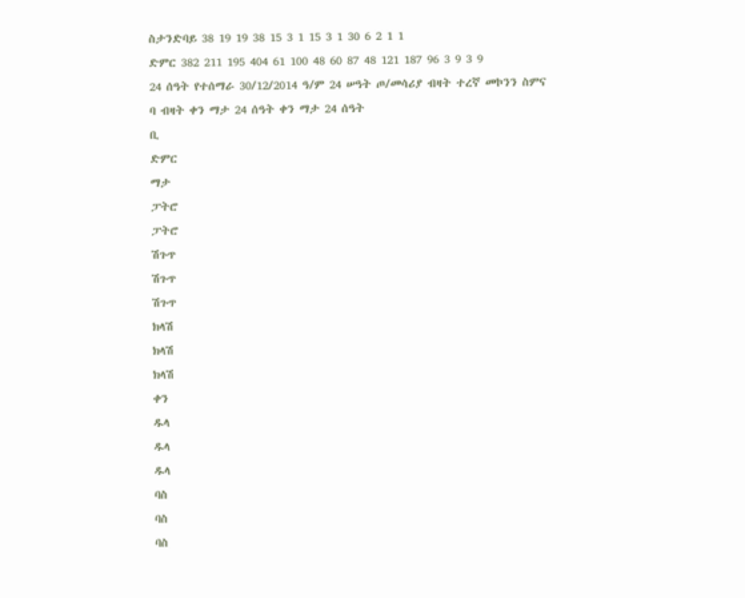ስታንድባይ 38 19 19 38 15 3 1 15 3 1 30 6 2 1 1
ድምር 382 211 195 404 61 100 48 60 87 48 121 187 96 3 9 3 9
24 ሰዓት የተሰማራ 30/12/2014 ዓ/ም 24 ሠዓት ጦ/መሳሪያ ብዛት ተረኛ መኮንን ስምና
ባ ብዛት ቀን ማታ 24 ሰዓት ቀን ማታ 24 ሰዓት
ቢ
ድምር
ማታ
ፓትሮ
ፓትሮ
ሽጉጥ
ሽጉጥ
ሽጉጥ
ክላሽ
ክላሽ
ክላሽ
ቀን
ዱላ
ዱላ
ዱላ
ባስ
ባስ
ባስ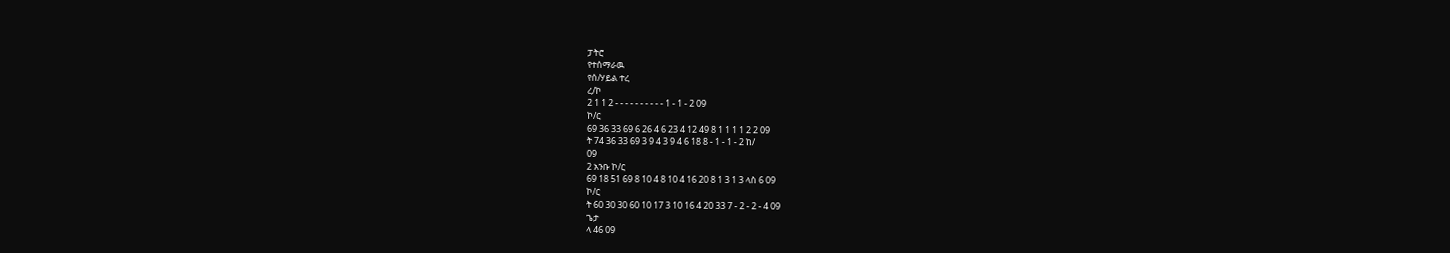ፓትሮ
የተሰማራዉ
የሰ/ሃይል ተረ
ረ/ኮ
2 1 1 2 - - - - - - - - - - 1 - 1 - 2 09
ኮ/ር
69 36 33 69 6 26 4 6 23 4 12 49 8 1 1 1 1 2 2 09
ት 74 36 33 69 3 9 4 3 9 4 6 18 8 - 1 - 1 - 2 ከ/
09
2 አንቡ ኮ/ር
69 18 51 69 8 10 4 8 10 4 16 20 8 1 3 1 3 ላስ 6 09
ኮ/ር
ት 60 30 30 60 10 17 3 10 16 4 20 33 7 - 2 - 2 - 4 09
ጌታ
ላ 46 09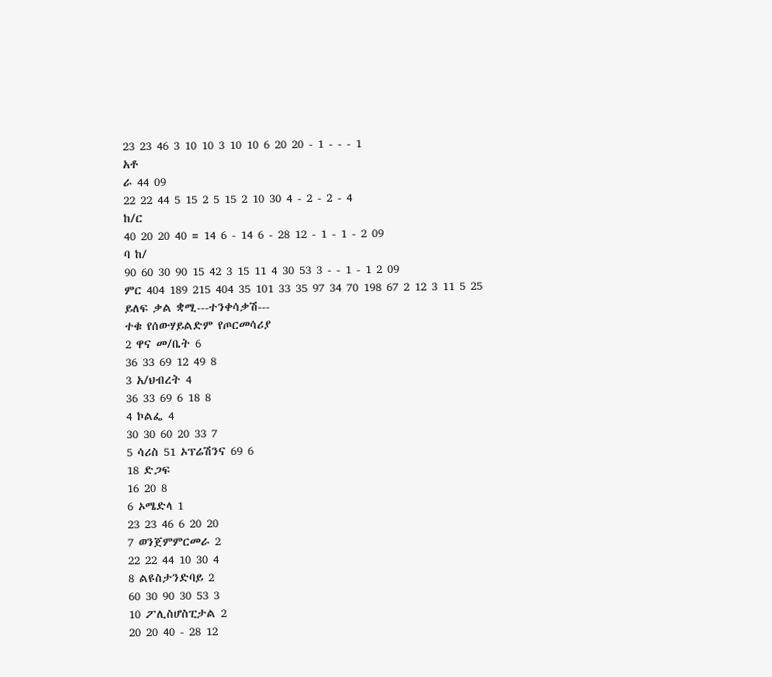23 23 46 3 10 10 3 10 10 6 20 20 - 1 - - - 1
አቶ
ራ 44 09
22 22 44 5 15 2 5 15 2 10 30 4 - 2 - 2 - 4
ከ/ር
40 20 20 40 = 14 6 - 14 6 - 28 12 - 1 - 1 - 2 09
ባ ከ/
90 60 30 90 15 42 3 15 11 4 30 53 3 - - 1 - 1 2 09
ምር 404 189 215 404 35 101 33 35 97 34 70 198 67 2 12 3 11 5 25
ይለፍ ቃል ቋሚ---ተንቀሳቃሽ---
ተቁ የሰውሃይልድም የጦርመሳሪያ
2 ዋና መ/ቤት 6
36 33 69 12 49 8
3 አ/ህብረት 4
36 33 69 6 18 8
4 ኮልፌ 4
30 30 60 20 33 7
5 ሳሪስ 51 ኦፕሬሽንና 69 6
18 ድጋፍ
16 20 8
6 ኦሜድላ 1
23 23 46 6 20 20
7 ወንጀምምርመራ 2
22 22 44 10 30 4
8 ልዩስታንድባይ 2
60 30 90 30 53 3
10 ፖሊስሆስፒታል 2
20 20 40 - 28 12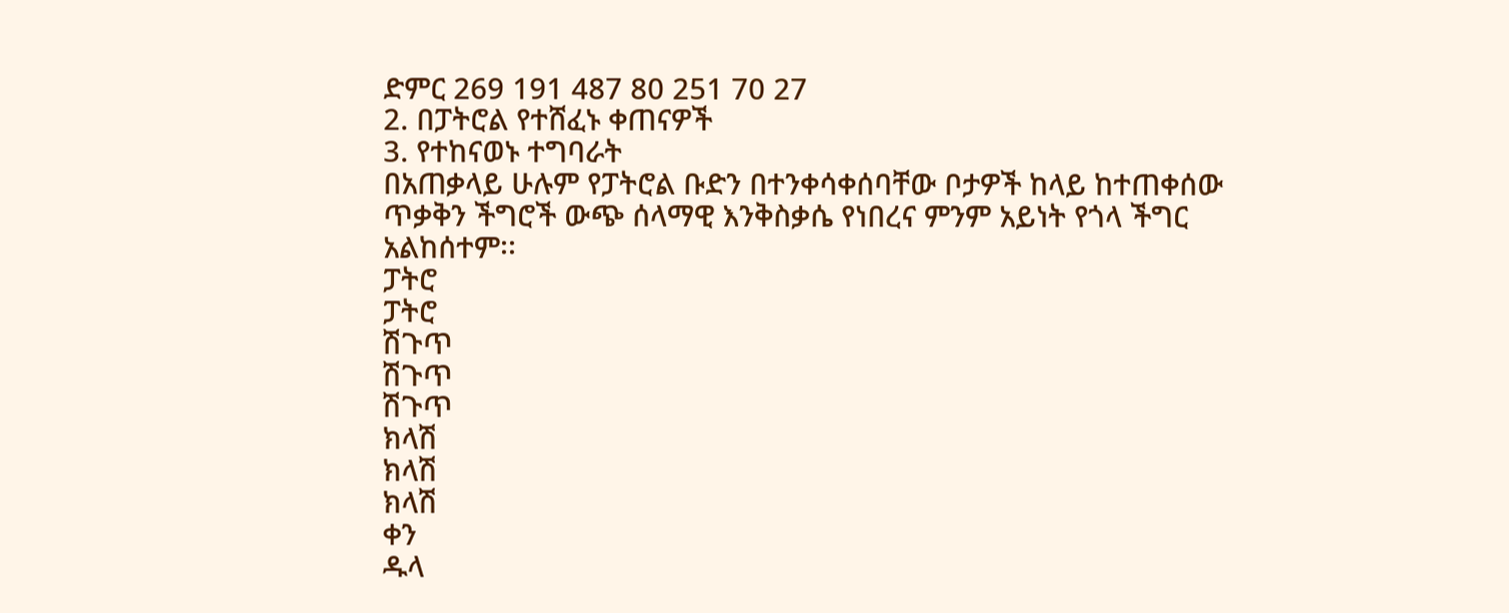ድምር 269 191 487 80 251 70 27
2. በፓትሮል የተሸፈኑ ቀጠናዎች
3. የተከናወኑ ተግባራት
በአጠቃላይ ሁሉም የፓትሮል ቡድን በተንቀሳቀሰባቸው ቦታዎች ከላይ ከተጠቀሰው
ጥቃቅን ችግሮች ውጭ ሰላማዊ እንቅስቃሴ የነበረና ምንም አይነት የጎላ ችግር
አልከሰተም፡፡
ፓትሮ
ፓትሮ
ሽጉጥ
ሽጉጥ
ሽጉጥ
ክላሽ
ክላሽ
ክላሽ
ቀን
ዱላ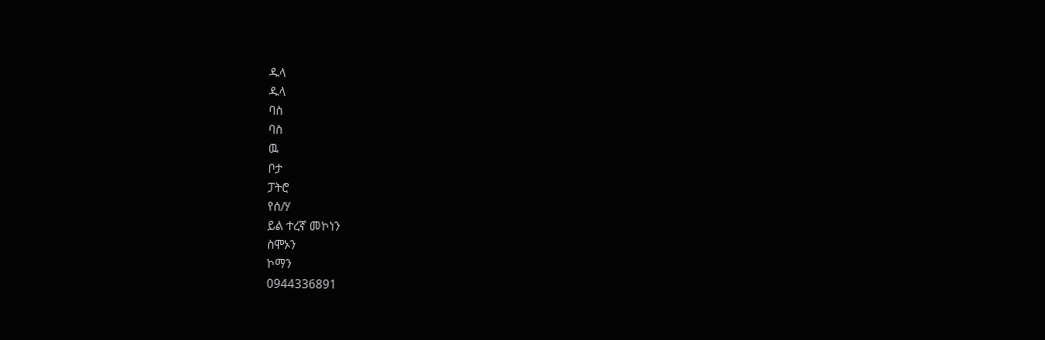ዱላ
ዱላ
ባስ
ባስ
ዉ
ቦታ
ፓትሮ
የሰ/ሃ
ይል ተረኛ መኮነን
ስሞኦን
ኮማን
0944336891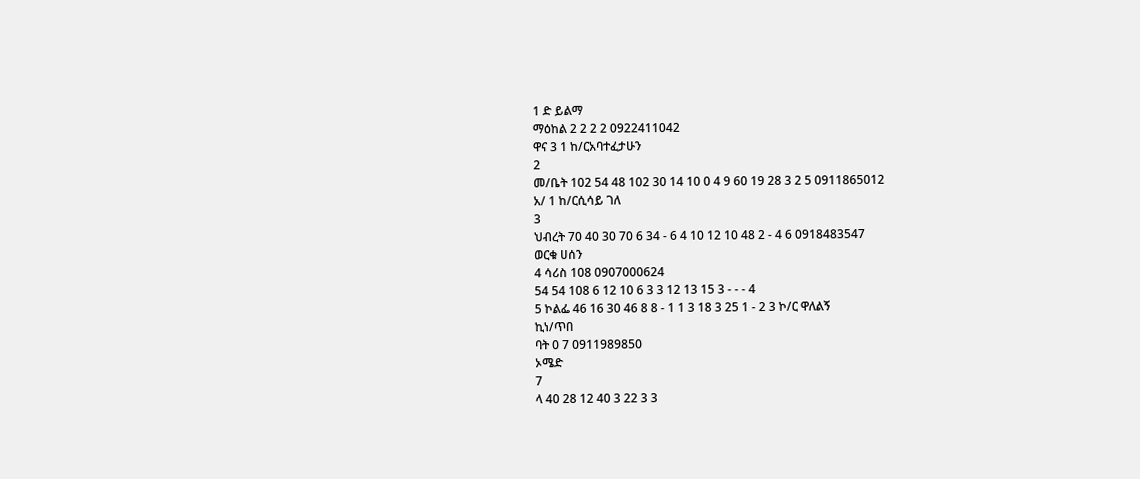1 ድ ይልማ
ማዕከል 2 2 2 2 0922411042
ዋና 3 1 ከ/ርአባተፈታሁን
2
መ/ቤት 102 54 48 102 30 14 10 0 4 9 60 19 28 3 2 5 0911865012
አ/ 1 ከ/ርሲሳይ ገለ
3
ህብረት 70 40 30 70 6 34 - 6 4 10 12 10 48 2 - 4 6 0918483547
ወርቁ ሀሰን
4 ሳሪስ 108 0907000624
54 54 108 6 12 10 6 3 3 12 13 15 3 - - - 4
5 ኮልፌ 46 16 30 46 8 8 - 1 1 3 18 3 25 1 - 2 3 ኮ/ር ዋለልኝ
ኪነ/ጥበ
ባት 0 7 0911989850
ኦሜድ
7
ላ 40 28 12 40 3 22 3 3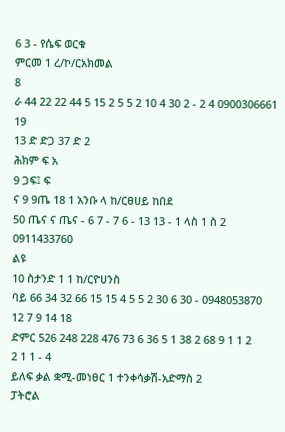6 3 - የሴፍ ወርቁ
ምርመ 1 ረ/ኮ/ርአክመል
8
ራ 44 22 22 44 5 15 2 5 5 2 10 4 30 2 - 2 4 0900306661
19
13 ድ ድጋ 37 ድ 2
ሕክም ፍ አ
9 ጋፍ፤ ፍ
ና 9 9ጤ 18 1 አንቡ ላ ከ/ርፀሀይ ከበደ
50 ጤና ና ጤና - 6 7 - 7 6 - 13 13 - 1 ላስ 1 ስ 2 0911433760
ልዩ
10 ስታንድ 1 1 ከ/ርዮሀንስ
ባይ 66 34 32 66 15 15 4 5 5 2 30 6 30 - 0948053870
12 7 9 14 18
ድምር 526 248 228 476 73 6 36 5 1 38 2 68 9 1 1 2
2 1 1 - 4
ይለፍ ቃል ቋሚ-መነፀር 1 ተንቀሳቃሽ-አድማስ 2
ፓትሮል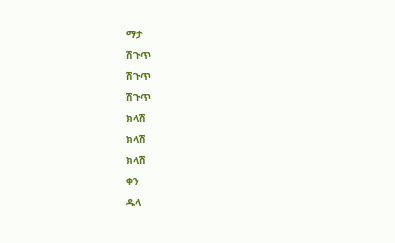ማታ
ሽጉጥ
ሽጉጥ
ሽጉጥ
ክላሽ
ክላሽ
ክላሽ
ቀን
ዱላ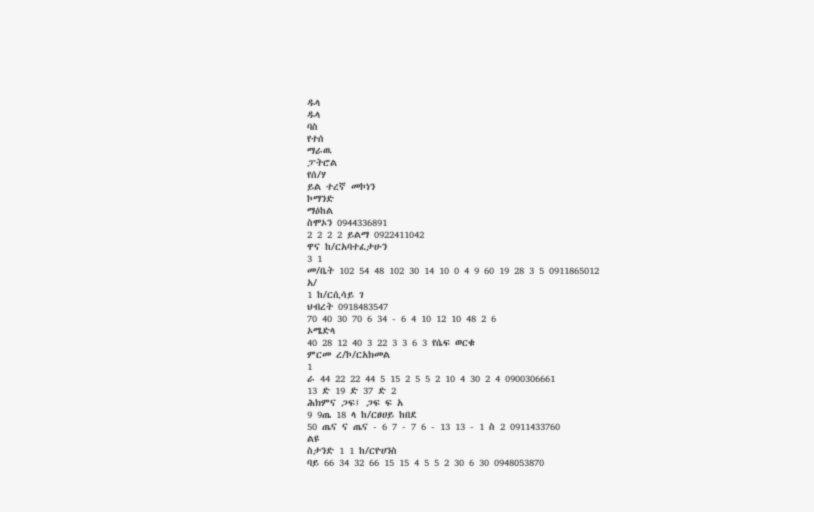ዱላ
ዱላ
ባስ
የተሰ
ማራዉ
ፓትሮል
የሰ/ሃ
ይል ተረኛ መኮነን
ኮማንድ
ማዕከል
ስሞኦን 0944336891
2 2 2 2 ይልማ 0922411042
ዋና ከ/ርአባተፈታሁን
3 1
መ/ቤት 102 54 48 102 30 14 10 0 4 9 60 19 28 3 5 0911865012
አ/
1 ከ/ርሲሳይ ገ
ህብረት 0918483547
70 40 30 70 6 34 - 6 4 10 12 10 48 2 6
ኦሜድላ
40 28 12 40 3 22 3 3 6 3 የሴፍ ወርቁ
ምርመ ረ/ኮ/ርአክመል
1
ራ 44 22 22 44 5 15 2 5 5 2 10 4 30 2 4 0900306661
13 ድ 19 ድ 37 ድ 2
ሕክምና ጋፍ፤ ጋፍ ፍ አ
9 9ጤ 18 ላ ከ/ርፀሀይ ከበደ
50 ጤና ና ጤና - 6 7 - 7 6 - 13 13 - 1 ስ 2 0911433760
ልዩ
ስታንድ 1 1 ከ/ርዮሀንስ
ባይ 66 34 32 66 15 15 4 5 5 2 30 6 30 0948053870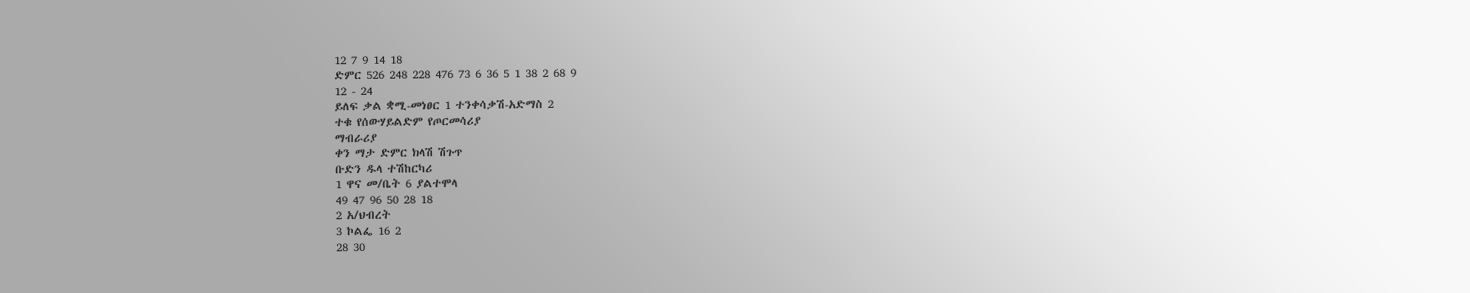12 7 9 14 18
ድምር 526 248 228 476 73 6 36 5 1 38 2 68 9
12 - 24
ይለፍ ቃል ቋሚ-መነፀር 1 ተንቀሳቃሽ-አድማስ 2
ተቁ የሰውሃይልድም የጦርመሳሪያ
ማብራሪያ
ቀን ማታ ድምር ክላሽ ሽጉጥ
ቡድን ዱላ ተሽከርካሪ
1 ዋና መ/ቤት 6 ያልተሞላ
49 47 96 50 28 18
2 አ/ህብረት
3 ኮልፌ 16 2
28 30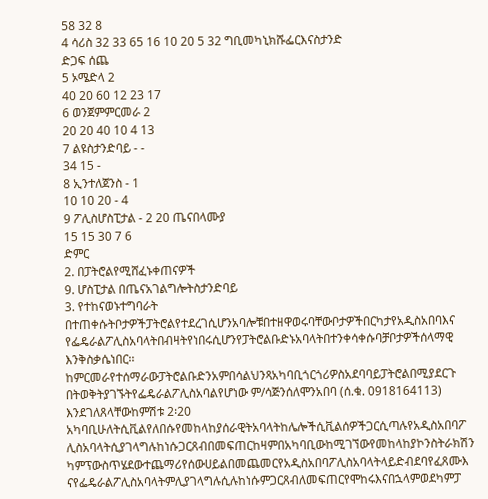58 32 8
4 ሳሪስ 32 33 65 16 10 20 5 32 ግቢመካኒክሹፌርእናስታንድ
ድጋፍ ሰጨ
5 ኦሜድላ 2
40 20 60 12 23 17
6 ወንጀምምርመራ 2
20 20 40 10 4 13
7 ልዩስታንድባይ - -
34 15 -
8 ኢንተለጀንስ - 1
10 10 20 - 4
9 ፖሊስሆስፒታል - 2 20 ጤናበላሙያ
15 15 30 7 6
ድምር
2. በፓትሮልየሚሸፈኑቀጠናዎች
9. ሆስፒታል በጤናአገልግሎትስታንድባይ
3. የተከናወኑተግባራት
በተጠቀሱትቦታዎችፓትሮልየተደረገሲሆንአባሎቹበተዘዋወሩባቸውቦታዎችበርካታየአዲስአበባእና
የፌዴራልፖሊስአባላትበብዛትየነበሩሲሆንየፓትሮልቡድኑአባላትበተንቀሳቀሱባቻቦታዎችሰላማዊ
እንቅስቃሴነበር፡፡
ከምርመራየተሰማራውፓትሮልቡድንአምበሳልህንጻአካባቢጎርጎሪዎስአደባባይፓትሮልበሚያደርጉ
በትወቅትያገኙትየፌዴራልፖሊስአባልየሆነው ም/ሳጅንሰለሞንአበባ (ሰ.ቁ. 0918164113)
እንደገለጸላቸውከምሽቱ 2፡20
አካባቢሁለትሲቪልየለበሱየመከላከያሰራዊትአባላትከሌሎችሲቪልሰዎችጋርሲጣሉየአዲስአበባፖ
ሊስአባላትሲያገላግሉከነሱጋርጸብበመፍጠርከዛምበአካባቢውከሚገኘውየመከላከያኮንስትራክሽን
ካምፕውስጥሄደውተጨማሪየሰውሀይልበመጨመርየአዲስአበባፖሊስአባላትላይድብደባየፈጸሙእ
ናየፌዴራልፖሊስአባላትምሊያገላግሉሲሉከነሱምጋርጸብለመፍጠርየሞከሩእናበኋላምወደካምፓ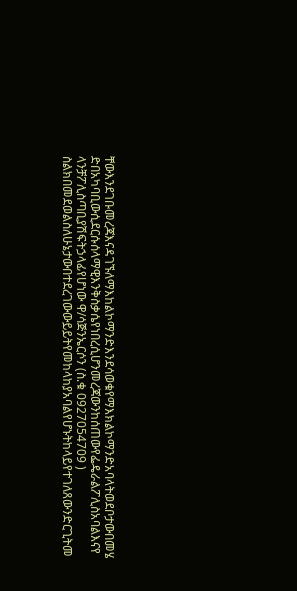ቸውእንደገቡመረጃእናዳገኙለማእከልኮማንድእንደሳወቁየማእክልኮማንድአባላትወደቦታውበመሄ
ድበአካባቢውሲደርሱሰላማዊእንቅስቃሴየነበረሲሆንመረጃውንከሰጠውየፌዴራልፖሊስአባልእናየ
ላንቻፖሊስጣቢያሽፍትኃላፊየሆነው ዋ/ሳጅንኤርሶን (ስ.ቁ 0927054709 )
ስልክበመደወልስለሁኔታውበተደረገውውይይትየመከላከያአባልየሆኑትከላይየተገለጸውንድርጊትመ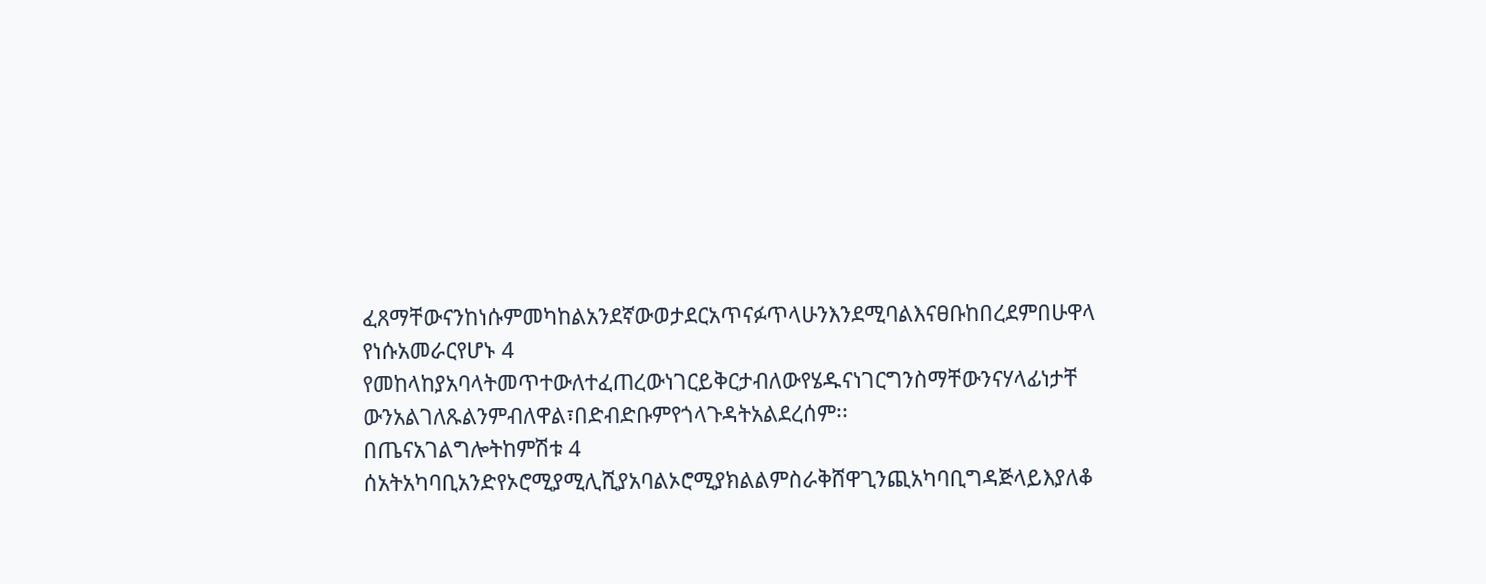ፈጸማቸውናንከነሱምመካከልአንደኛውወታደርአጥናፉጥላሁንእንደሚባልእናፀቡከበረደምበሁዋላ
የነሱአመራርየሆኑ 4
የመከላከያአባላትመጥተውለተፈጠረውነገርይቅርታብለውየሄዱናነገርግንስማቸውንናሃላፊነታቸ
ውንአልገለጹልንምብለዋል፣በድብድቡምየጎላጉዳትአልደረሰም፡፡
በጤናአገልግሎትከምሽቱ 4
ሰአትአካባቢአንድየኦሮሚያሚሊሺያአባልኦሮሚያክልልምስራቅሸዋጊንጪአካባቢግዳጅላይእያለቆ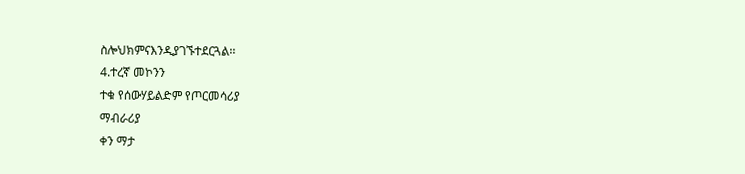ስሎህክምናእንዲያገኙተደርጓል፡፡
4.ተረኛ መኮንን
ተቁ የሰውሃይልድም የጦርመሳሪያ
ማብራሪያ
ቀን ማታ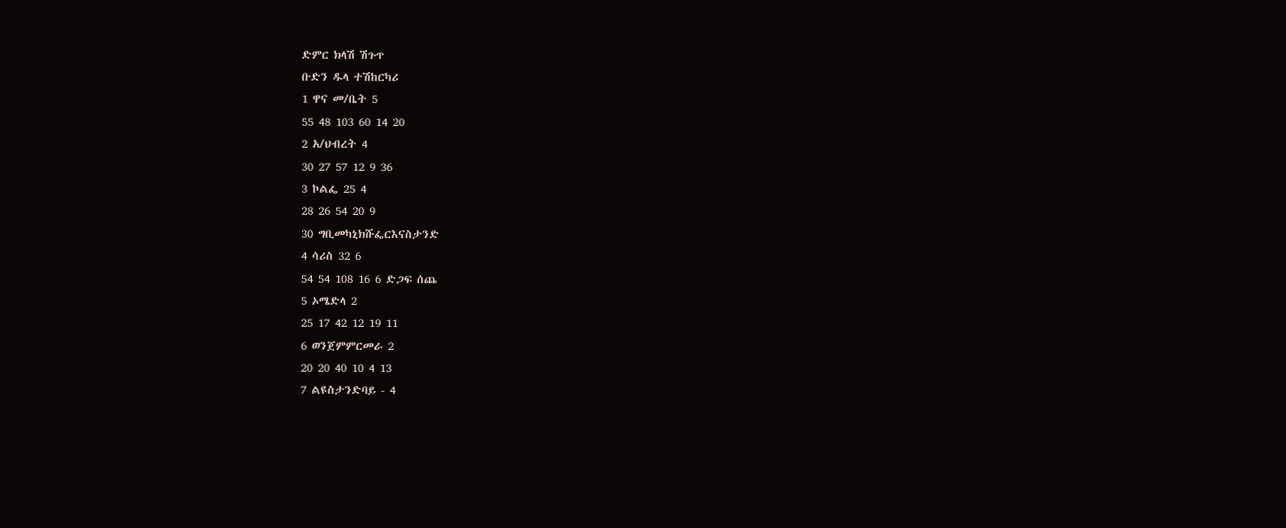ድምር ክላሽ ሽጉጥ
ቡድን ዱላ ተሽከርካሪ
1 ዋና መ/ቤት 5
55 48 103 60 14 20
2 አ/ህብረት 4
30 27 57 12 9 36
3 ኮልፌ 25 4
28 26 54 20 9
30 ግቢመካኒክሹፌርእናስታንድ
4 ሳሪስ 32 6
54 54 108 16 6 ድጋፍ ሰጨ
5 ኦሜድላ 2
25 17 42 12 19 11
6 ወንጀምምርመራ 2
20 20 40 10 4 13
7 ልዩስታንድባይ - 4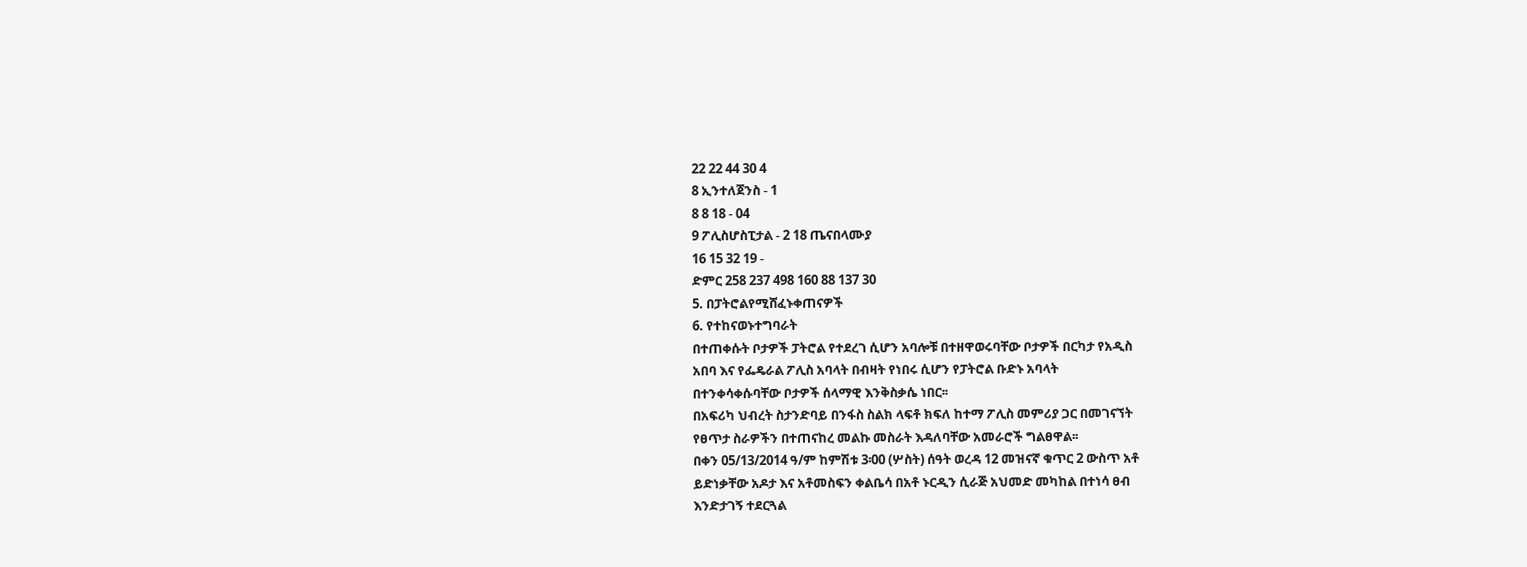22 22 44 30 4
8 ኢንተለጀንስ - 1
8 8 18 - 04
9 ፖሊስሆስፒታል - 2 18 ጤናበላሙያ
16 15 32 19 -
ድምር 258 237 498 160 88 137 30
5. በፓትሮልየሚሸፈኑቀጠናዎች
6. የተከናወኑተግባራት
በተጠቀሱት ቦታዎች ፓትሮል የተደረገ ሲሆን አባሎቹ በተዘዋወሩባቸው ቦታዎች በርካታ የአዲስ
አበባ እና የፌዴራል ፖሊስ አባላት በብዛት የነበሩ ሲሆን የፓትሮል ቡድኑ አባላት
በተንቀሳቀሱባቸው ቦታዎች ሰላማዊ እንቅስቃሴ ነበር፡፡
በአፍሪካ ህብረት ስታንድባይ በንፋስ ስልክ ላፍቶ ክፍለ ከተማ ፖሊስ መምሪያ ጋር በመገናኘት
የፀጥታ ስራዎችን በተጠናከረ መልኩ መስራት እዳለባቸው አመራሮች ግልፀዋል፡፡
በቀን 05/13/2014 ዓ/ም ከምሽቱ 3፡00 (ሦስት) ሰዓት ወረዳ 12 መዝናኛ ቁጥር 2 ውስጥ አቶ
ይድነቃቸው አዶታ እና አቶመስፍን ቀልቤሳ በአቶ ኑርዲን ሲራጅ አህመድ መካከል በተነሳ ፀብ
እንድታገኝ ተደርጓል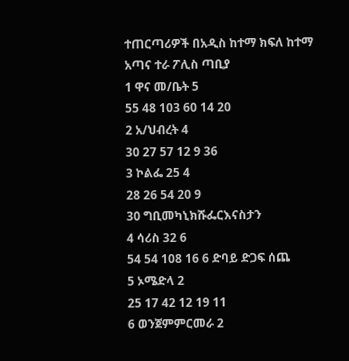ተጠርጣሪዎች በአዲስ ከተማ ክፍለ ከተማ አጣና ተራ ፖሊስ ጣቢያ
1 ዋና መ/ቤት 5
55 48 103 60 14 20
2 አ/ህብረት 4
30 27 57 12 9 36
3 ኮልፌ 25 4
28 26 54 20 9
30 ግቢመካኒክሹፌርእናስታን
4 ሳሪስ 32 6
54 54 108 16 6 ድባይ ድጋፍ ሰጨ
5 ኦሜድላ 2
25 17 42 12 19 11
6 ወንጀምምርመራ 2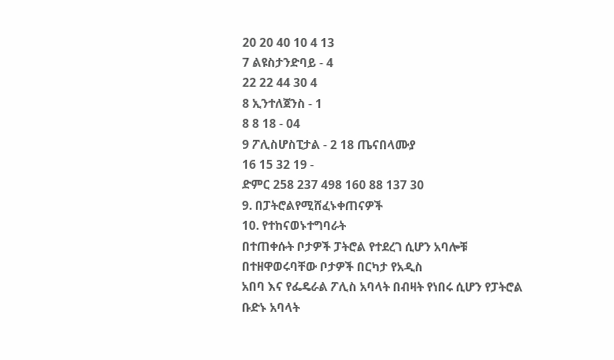20 20 40 10 4 13
7 ልዩስታንድባይ - 4
22 22 44 30 4
8 ኢንተለጀንስ - 1
8 8 18 - 04
9 ፖሊስሆስፒታል - 2 18 ጤናበላሙያ
16 15 32 19 -
ድምር 258 237 498 160 88 137 30
9. በፓትሮልየሚሸፈኑቀጠናዎች
10. የተከናወኑተግባራት
በተጠቀሱት ቦታዎች ፓትሮል የተደረገ ሲሆን አባሎቹ በተዘዋወሩባቸው ቦታዎች በርካታ የአዲስ
አበባ እና የፌዴራል ፖሊስ አባላት በብዛት የነበሩ ሲሆን የፓትሮል ቡድኑ አባላት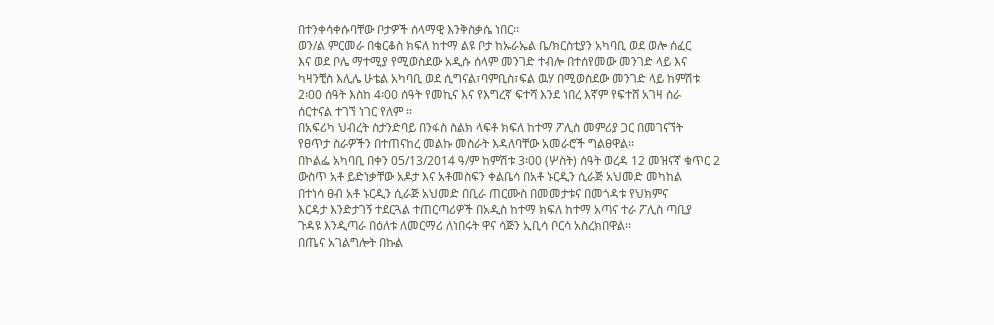በተንቀሳቀሱባቸው ቦታዎች ሰላማዊ እንቅስቃሴ ነበር፡፡
ወን/ል ምርመራ በቄርቆስ ክፍለ ከተማ ልዩ ቦታ ከኡራኤል ቤ/ክርስቲያን አካባቢ ወደ ወሎ ሰፈር
እና ወደ ቦሌ ማተሚያ የሚወስደው አዲሱ ሰላም መንገድ ተብሎ በተሰየመው መንገድ ላይ እና
ካዛንቺስ እሊሌ ሁቴል አካባቢ ወደ ሲግናል፣ባምቢስ፣ፍል ዉሃ በሚወስደው መንገድ ላይ ከምሽቱ
2፡00 ሰዓት እስከ 4፡00 ሰዓት የመኪና እና የእግረኛ ፍተሻ እንደ ነበረ እኛም የፍተሸ አገዛ ስራ
ሰርተናል ተገኘ ነገር የለም ፡፡
በአፍሪካ ህብረት ስታንድባይ በንፋስ ስልክ ላፍቶ ክፍለ ከተማ ፖሊስ መምሪያ ጋር በመገናኘት
የፀጥታ ስራዎችን በተጠናከረ መልኩ መስራት እዳለባቸው አመራሮች ግልፀዋል፡፡
በኮልፌ አካባቢ በቀን 05/13/2014 ዓ/ም ከምሽቱ 3፡00 (ሦስት) ሰዓት ወረዳ 12 መዝናኛ ቁጥር 2
ውስጥ አቶ ይድነቃቸው አዶታ እና አቶመስፍን ቀልቤሳ በአቶ ኑርዲን ሲራጅ አህመድ መካከል
በተነሳ ፀብ አቶ ኑርዲን ሲራጅ አህመድ በቢራ ጠርሙስ በመመታቱና በመጎዳቱ የህክምና
እርዳታ እንድታገኝ ተደርጓል ተጠርጣሪዎች በአዲስ ከተማ ክፍለ ከተማ አጣና ተራ ፖሊስ ጣቢያ
ጉዳዩ እንዲጣራ በዕለቱ ለመርማሪ ለነበሩት ዋና ሳጅን ኢቢሳ ቦርሳ አስረክበዋል፡፡
በጤና አገልግሎት በኩል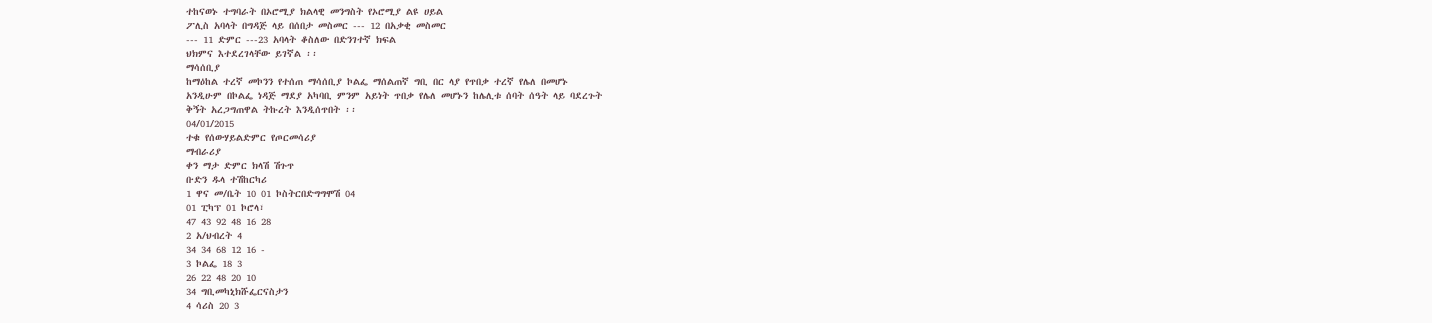ተከናወኑ ተግባራት በኦሮሚያ ክልላዊ መንግስት የኦሮሚያ ልዩ ሀይል
ፖሊስ አባላት በግዳጅ ላይ በሰበታ መስመር --- 12 በአቃቂ መስመር
--- 11 ድምር ---23 አባላት ቆስለው በድንገተኛ ክፍል
ህክምና እተደረገላቸው ይገኛል ፡፡
ማሳሰቢያ
ከማዕከል ተረኛ መኮንን የተሰጠ ማሳሰቢያ ኮልፌ ማሰልጠኛ ግቢ በር ላያ የጥበቃ ተረኛ የሌለ በመሆኑ
አንዲሁም በኮልፌ ነዳጅ ማደያ አካባቢ ምንም አይነት ጥበቃ የሌለ መሆኑን ከሌሊቱ ሰባት ሰዓት ላይ ባደረጉት
ቅኝት አረጋግጠዋል ትኩረት እንዲሰጥበት ፡፡
04/01/2015
ተቁ የሰውሃይልድምር የጦርመሳሪያ
ማብራሪያ
ቀን ማታ ድምር ክላሽ ሽጉጥ
ቡድን ዱላ ተሽከርካሪ
1 ዋና መ/ቤት 10 01 ኮስትርበድግግሞሽ 04
01 ፒካፕ 01 ኮሮላ፣
47 43 92 48 16 28
2 አ/ህብረት 4
34 34 68 12 16 -
3 ኮልፌ 18 3
26 22 48 20 10
34 ግቢመካኒክሹፌርናስታን
4 ሳሪስ 20 3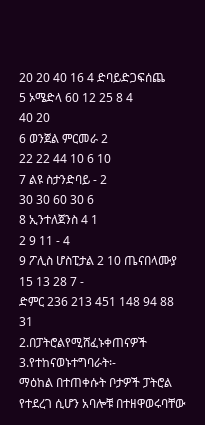20 20 40 16 4 ድባይድጋፍሰጨ
5 ኦሜድላ 60 12 25 8 4
40 20
6 ወንጀል ምርመራ 2
22 22 44 10 6 10
7 ልዩ ስታንድባይ - 2
30 30 60 30 6
8 ኢንተለጀንስ 4 1
2 9 11 - 4
9 ፖሊስ ሆስፒታል 2 10 ጤናበላሙያ
15 13 28 7 -
ድምር 236 213 451 148 94 88 31
2.በፓትሮልየሚሸፈኑቀጠናዎች
3.የተከናወኑተግባራት፡-
ማዕከል በተጠቀሱት ቦታዎች ፓትሮል የተደረገ ሲሆን አባሎቹ በተዘዋወሩባቸው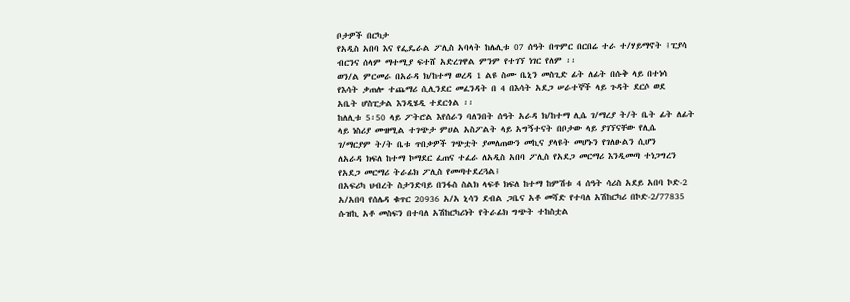ቦታዎች በርካታ
የአዲስ አበባ እና የፌዴራል ፖሊስ አባላት ከሌሊቱ 07 ሰዓት በጥምር በርበሬ ተራ ተ/ሃይማኖት ፤ፒያሳ
ብርንና ሰላም ማተሚያ ፍተሸ አድረገዋል ምንም የተገኘ ነገር የለም ፡፡
ወን/ል ምርመራ በአራዳ ክ/ከተማ ወረዳ 1 ልዩ ስሙ ቤኒን መስጊድ ፊት ለፊት በሱቅ ላይ በተነሳ
የእሳት ቃጠሎ ተጨማሪ ሲሊንደር መፈንዳት በ 4 በእሳት አደጋ ሠራተኞች ላይ ጉዳት ደርሶ ወደ
አቤት ሆስፒታል እንዲሄዲ ተደርጎል ፡፡
ከለሊቱ 5፡50 ላይ ፖትሮል እየሰራን ባለንበት ሰዓት አራዳ ክ/ከተማ ሊሴ ገ/ማረያ ት/ት ቤት ፊት ለፊት
ላይ ነስሪያ ሙዘሚል ተገጭታ ምሀል አስፖልት ላይ አግኝተናት በቦታው ላይ ያገኘናቸው የሊሴ
ገ/ማርያም ት/ት ቤቱ ጥበቃዎች ገጭቷት ያመለጠውን መኪና ያላዩት መሆኑን የገለፁልን ሲሆን
ለአራዳ ክፍለ ከተማ ኮማደር ፈጠና ተፈራ ለአዲስ አበባ ፖሊስ የአደጋ መርማሪ እንዲመጣ ተነጋግረን
የአደጋ መርማሪ ትራፊክ ፖሊስ የመጣተደረጓል፤
በአፍሪካ ህብረት ስታንድባይ በንፋስ ስልክ ላፍቶ ክፍለ ከተማ ከምሽቱ 4 ሰዓት ሳሪስ አደይ አበባ ኮድ-2
አ/አበባ የሰሌዳ ቁጥር 20936 አ/አ ኒሳን ደብል ጋቤና አቶ መሻድ የተባለ አሽከርካሪ በኮድ-2/77835
ሱዝኪ አቶ መስፍን በተባለ አሽከርካሪነት የትራፊክ ግጭት ተከስቷል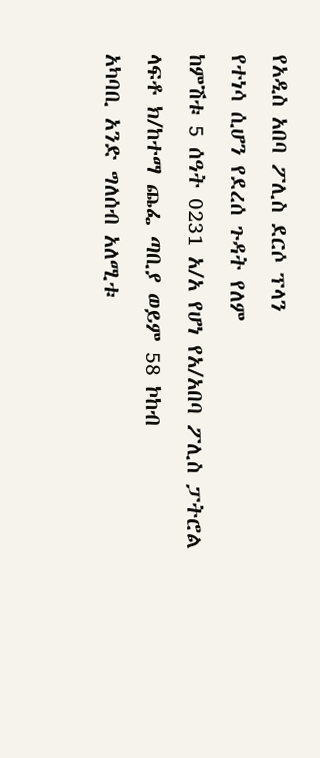የአዲስ አበባ ፖሊስ ደርሶ ፕላን
የተነሳ ሲሆን የደረሰ ጉዳት የለም
ከምሽቱ 5 ሰዓት 0231 አ/አ የሆነ የአ/አበባ ፖሊስ ፓትሮል ላፍቶ ክ/ከተማ ጨፌ ጣቢያ ወይም 58 ኮከብ
አካባቢ አንድ ግለሰብ አለሚቱ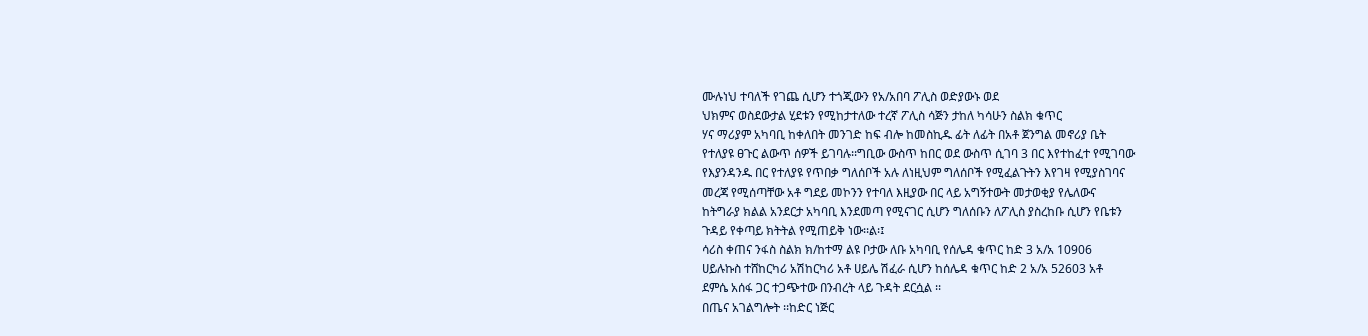ሙሉነህ ተባለች የገጨ ሲሆን ተጎጂውን የአ/አበባ ፖሊስ ወድያውኑ ወደ
ህክምና ወስደውታል ሂደቱን የሚከታተለው ተረኛ ፖሊስ ሳጅን ታከለ ካሳሁን ስልክ ቁጥር
ሃና ማሪያም አካባቢ ከቀለበት መንገድ ከፍ ብሎ ከመስኪዱ ፊት ለፊት በአቶ ጀንግል መኖሪያ ቤት
የተለያዩ ፀጉር ልውጥ ሰዎች ይገባሉ፡፡ግቢው ውስጥ ከበር ወደ ውስጥ ሲገባ 3 በር እየተከፈተ የሚገባው
የእያንዳንዱ በር የተለያዩ የጥበቃ ግለሰቦች አሉ ለነዚህም ግለሰቦች የሚፈልጉትን እየገዛ የሚያስገባና
መረጃ የሚሰጣቸው አቶ ግደይ መኮንን የተባለ እዚያው በር ላይ አግኝተውት መታወቂያ የሌለውና
ከትግራያ ክልል አንደርታ አካባቢ እንደመጣ የሚናገር ሲሆን ግለሰቡን ለፖሊስ ያስረከቡ ሲሆን የቤቱን
ጉዳይ የቀጣይ ክትትል የሚጠይቅ ነው፡፡ል፡፤
ሳሪስ ቀጠና ንፋስ ስልክ ክ/ከተማ ልዩ ቦታው ለቡ አካባቢ የሰሌዳ ቁጥር ከድ 3 አ/አ 10906
ሀይሉኩስ ተሸከርካሪ አሽከርካሪ አቶ ሀይሌ ሽፈራ ሲሆን ከሰሌዳ ቁጥር ከድ 2 አ/አ 52603 አቶ
ደምሴ አሰፋ ጋር ተጋጭተው በንብረት ላይ ጉዳት ደርሷል ፡፡
በጤና አገልግሎት ፡፡ከድር ነጅር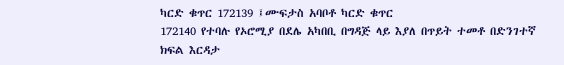ካርድ ቁጥር 172139 ፤ሙፍታስ አባቦቶ ካርድ ቁጥር
172140 የተባሉ የኦሮሚያ በደሌ አካበቢ በግዳጅ ላይ እያለ በጥይት ተመቶ በድንገተኛ
ክፍል እርዳታ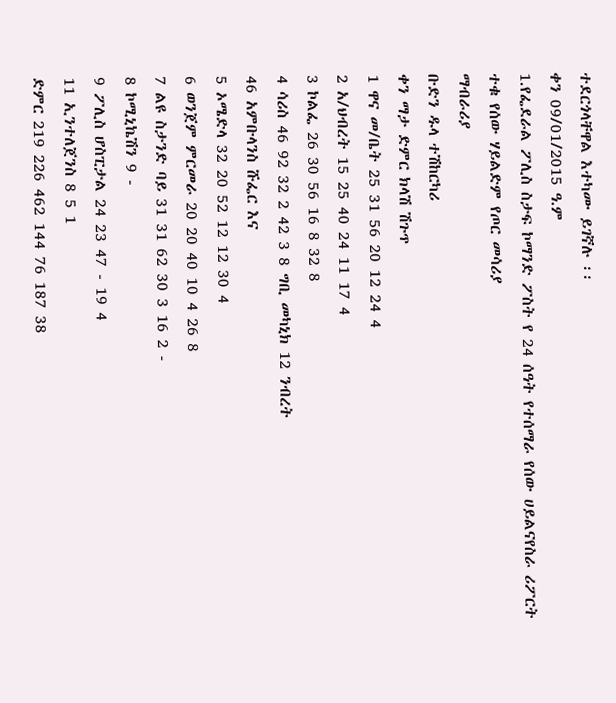ተደርጎላቸዋል እተካሙ ይገኛሉ ፡፡
ቀን 09/01/2015 ዓ.ም
1.የፌደራል ፖሊስ ስታፍ ኮማንድ ፖስት የ 24 ሰዓት የተሰማራ የሰው ሀይልናየስራ ሪፖርት
ተቁ የሰው ሃይልድም የጦር መሳሪያ
ማብራሪያ
ቡድን ዱላ ተሽከርካሪ
ቀን ማታ ድምር ክላሽ ሽጉጥ
1 ዋና መ/ቤት 25 31 56 20 12 24 4
2 አ/ህብረት 15 25 40 24 11 17 4
3 ኮልፌ 26 30 56 16 8 32 8
4 ሳሪስ 46 92 32 2 42 3 8 ግቢ መካኒክ 12 ንብረት
46 አምቡላንስ ሹፌር እና
5 ኦሜድላ 32 20 52 12 12 30 4
6 ወንጀም ምርመራ 20 20 40 10 4 26 8
7 ልዩ ስታንድ ባይ 31 31 62 30 3 16 2 -
8 ኮሚኒኬሽን 9 -
9 ፖሊስ ሆስፒታል 24 23 47 - 19 4
11 ኢንተለጀንስ 8 5 1
ድምር 219 226 462 144 76 187 38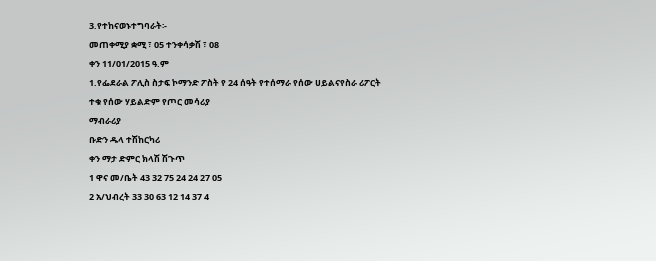3.የተከናወኑተግባራት፡-
መጠቀሚያ ቋሚ ፣ 05 ተንቀሳቃሽ ፣ 08
ቀን 11/01/2015 ዓ.ም
1.የፌደራል ፖሊስ ስታፍ ኮማንድ ፖስት የ 24 ሰዓት የተሰማራ የሰው ሀይልናየስራ ሪፖርት
ተቁ የሰው ሃይልድም የጦር መሳሪያ
ማብራሪያ
ቡድን ዱላ ተሽከርካሪ
ቀን ማታ ድምር ክላሽ ሽጉጥ
1 ዋና መ/ቤት 43 32 75 24 24 27 05
2 አ/ህብረት 33 30 63 12 14 37 4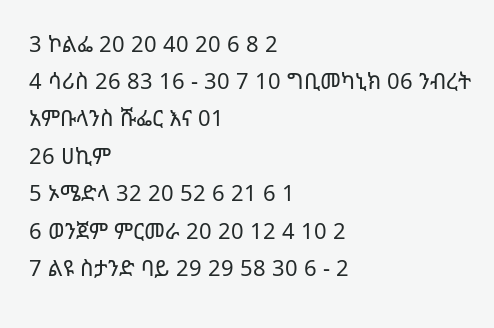3 ኮልፌ 20 20 40 20 6 8 2
4 ሳሪስ 26 83 16 - 30 7 10 ግቢመካኒክ 06 ንብረት
አምቡላንስ ሹፌር እና 01
26 ሀኪም
5 ኦሜድላ 32 20 52 6 21 6 1
6 ወንጀም ምርመራ 20 20 12 4 10 2
7 ልዩ ስታንድ ባይ 29 29 58 30 6 - 2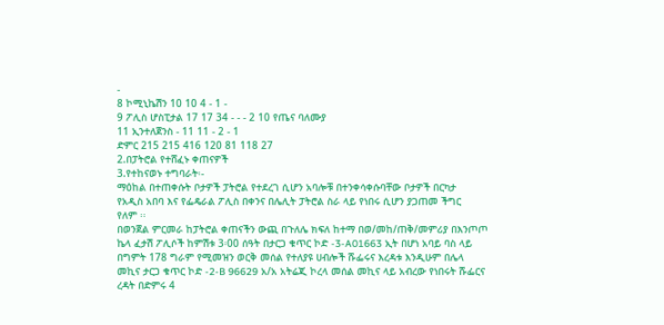-
8 ኮሚኒኬሽን 10 10 4 - 1 -
9 ፖሊስ ሆስፒታል 17 17 34 - - - 2 10 የጤና ባለሙያ
11 ኢንተለጀንስ - 11 11 - 2 - 1
ድምር 215 215 416 120 81 118 27
2.በፓትሮል የተሸፈኑ ቀጠናዎች
3.የተከናወኑ ተግባራት፡-
ማዕከል በተጠቀሱት ቦታዎች ፓትሮል የተደረገ ሲሆን አባሎቹ በተንቀሳቀሱባቸው ቦታዎች በርካታ
የአዲስ አበባ እና የፌዴራል ፖሊስ በቀንና በሌሊት ፓትሮል ስራ ላይ የነበሩ ሲሆን ያጋጠመ ችግር
የለም ፡፡
በወንጀል ምርመራ ከፓትሮል ቀጠናችን ውጪ በጉለሌ ክፍለ ከተማ በወ/መከ/ጠቅ/መምሪያ በእንጦጦ
ኬላ ፈታሽ ፖሊሶች ከምሽቱ 3፡00 ሰዓት በታርጋ ቁጥር ኮድ -3-A01663 ኢት በሆነ አባይ ባስ ላይ
በግምት 178 ግራም የሚመዝን ወርቅ መሰል የተለያዩ ሀብሎች ሹፌሩና እረዳቱ እንዲሁም በሌላ
መኪና ታርጋ ቁጥር ኮድ -2-B 96629 አ/አ አትሬጂ ኮረላ መሰል መኪና ላይ አብረው የነበሩት ሹፌርና
ረዳት በድምሩ 4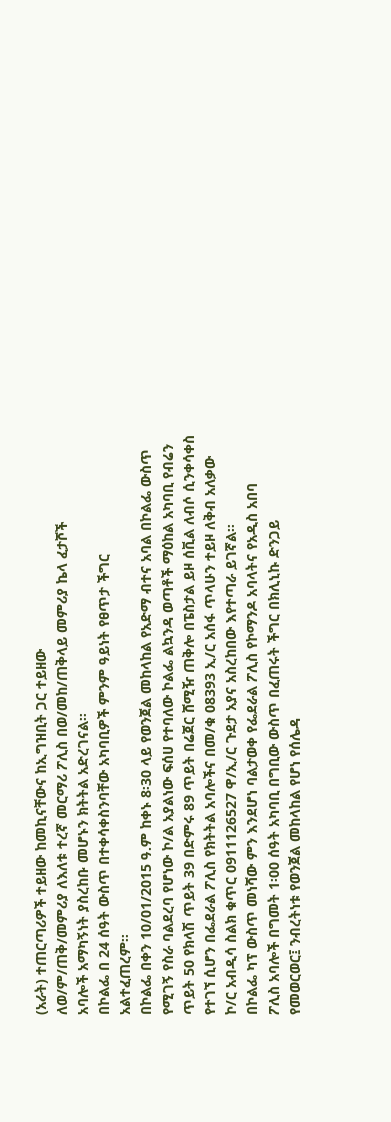(አራት) ተጠርጣሪዎች ተይዘው ከመኪናቸውና ከኢግዝቢት ጋር ተይዘው
ለወ/ም/ጠቅ/መምሪያ ለእለቱ ተረኛ መርማሪ ፖሊስ በወ/መከ/ጠቅላይ መምሪያ ኬላ ፈታሾች
አባሎች አማካኝነት ያስረከቡ መሆኑን ክትትል አድረገናል፡፡
በኮልፌ በ 24 ሰዓት ውስጥ በተቀሳቀስንባቸው አካባቢዎች ምንም ዓይነት የፀጥታ ችግር
አልተፈጠረም፡፡
በኮልፌ በቀን 10/01/2015 ዓ.ም ከቀኑ 8፡30 ላይ የወንጀል መከላከል የአድማ ብተና አባል በኮልፌ ውስጥ
የሚገኝ የስራ ባልደረባ የሆነው ኮ/ል አያልነው ፍሰሀ የተባለው ኮልፌ ልኳንዳ ወጣቶች ማዕከል አካባቢ የብሬን
ጥይት 50 የክላሽ ጥይት 39 በድምሩ 89 ጥይት በሬጀር ሸሚዥ ጠቅሎ በፔስታል ይዞ ሰቪል ለብሶ ሲንቀሳቀስ
የተገኘ ሲሆን በፌደራል ፖሊስ የክትትል አባሎችና በመ/ቁ 08393 ኢ/ር አሰፋ ጥላሁን ተይዞ ለቅብ አለቃው
ኮ/ር አብዲሳ ስልክ ቁጥር 0911126527 ዋ/ኢ/ር ጉደታ አያና አስረከበው እየተጣራ ይገኛል፡፡
በኮልፌ ካፕ ውስጥ መነሻው ምን እንደሆነ ባልታወቀ የፌደራል ፖሊስ የኮማንዶ አባላትና የአዲስ አበባ
ፖሊስ አባሎች በግመት 1፡00 ሰዓት አካባቢ በግቢው ውስጥ በፈጠሩት ችግር በክሊኒኩ ድንጋይ
የመወርወር፤ ንብረትነቱ የወንጀል መከላከል የሆነ የሰሌዳ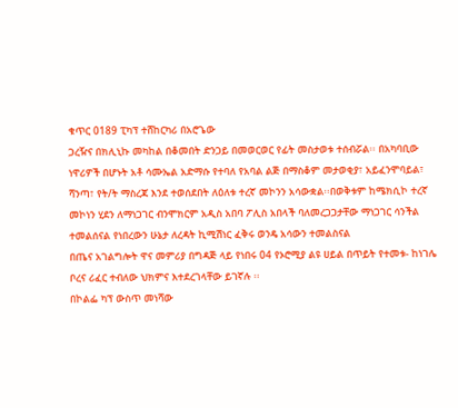ቁጥር 0189 ፒካፕ ተሸከርካሪ በአሮጌው
ጋረዥና በክሊኒኩ መካከል በቆመበት ድንጋይ በመወርወር የፊት መስታወቱ ተሰብሯል፡፡ በአካባቢው
ነዋሪዎች በሆኑት አቶ ሳሙኤል አድማሱ የተባለ የአባል ልጅ በማስቆም መታወቂያ፣ አይፈንሞባይል፣
ሻንጣ፣ የት/ት ማስረጃ እንደ ተወሰደበት ለዕለቱ ተረኛ መኮንን አሳውቋል፡፡በወቅቱም ከሜክሲኮ ተረኛ
መኮነን ሂደን ለማነጋገር ብንሞክርም አዲስ አበባ ፖሊስ አበላች ባለመረጋጋታቸው ማነጋገር ሳንችል
ተመልሰናል የነበረውን ሁኔታ ለረዳት ኪሚሽነር ፈቅሩ ወንዴ አሳውን ተመልስናል
በጤና አገልግሎት ዋና መምሪያ በግዳጅ ላይ የነበሩ 04 የኦሮሚያ ልዩ ሀይል በጥይት የተመቱ- ከነገሌ
ቦረና ሪፈር ተብለው ህክምና እተደረገላቸው ይገኛሉ ፡፡
በኮልፌ ካፕ ውስጥ መነሻው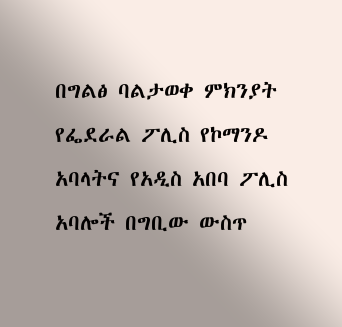በግልፅ ባልታወቀ ምክንያት የፌደራል ፖሊስ የኮማንዶ አባላትና የአዲስ አበባ ፖሊስ
አባሎች በግቢው ውስጥ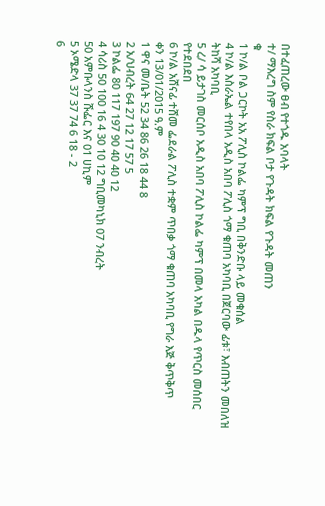በተፈጠረው ፀብ የተጎዱ አባላት
ተ/ ማእረግ ስም የስራ ክፍል ቦታ የጉዳት ክፍል የጉዳት መጠን
ቁ
1 ኮ/ል ቦል ጋርኮት አአ ፖሊስ ኮልፌ ካምፕ ግቢ በቅንድቡ ላይ መቁሰል
4 ኮ/ል እስራኤል ተየበላ አዲስ አበባ ፖሊስ ጎማ ቁጠባ አካባቢ በጀርባው ፊቱ፣ እብጠትን መበለዝ
ትከሻ አካባቢ
5 ረ/ ሳ ይታገስ መርሰቦ አዲስ አበባ ፖሊስ ኮልፌ ካምፕ በመላ አካል በዱላ የጥርስ መሰበር
የተደበደበ
6 ኮ/ል አሸናፊ ተሸመ ፌደራል ፖሊስ ተቋም ጥበቃ ጎማ ቁጠባ አካባቢ የግራ እጅ ቅጥቅጥ
ቀን 13/01/2015 ዓ.ም
1 ዋና መ/ቤት 52 34 86 26 18 44 8
2 አ/ህብረት 64 27 12 17 57 5
3 ኮልፌ 80 117 197 90 40 40 12
4 ሳሪስ 50 100 16 4 30 10 12 ግቢመካኒክ 07 ንብረት
50 አምቡላንስ ሹፌር እና 01 ሀኪም
5 ኦሜድላ 37 37 74 6 18 - 2
6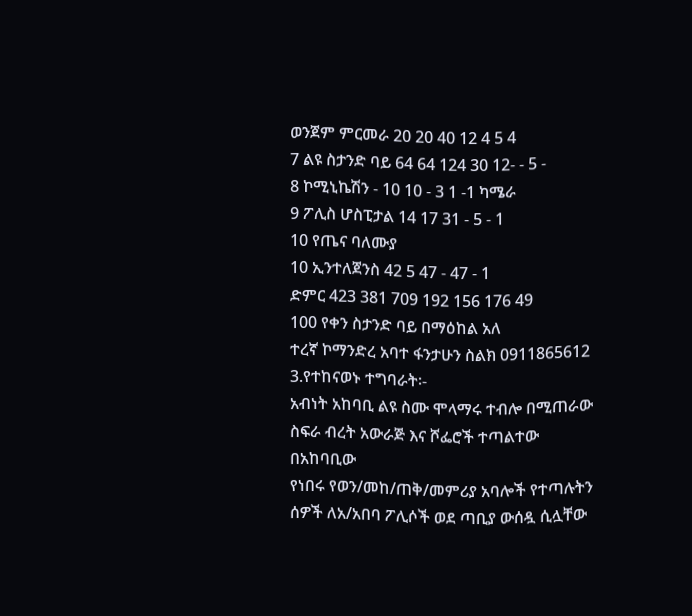ወንጀም ምርመራ 20 20 40 12 4 5 4
7 ልዩ ስታንድ ባይ 64 64 124 30 12- - 5 -
8 ኮሚኒኬሽን - 10 10 - 3 1 -1 ካሜራ
9 ፖሊስ ሆስፒታል 14 17 31 - 5 - 1
10 የጤና ባለሙያ
10 ኢንተለጀንስ 42 5 47 - 47 - 1
ድምር 423 381 709 192 156 176 49
100 የቀን ስታንድ ባይ በማዕከል አለ
ተረኛ ኮማንድረ አባተ ፋንታሁን ስልክ 0911865612
3.የተከናወኑ ተግባራት፡-
አብነት አከባቢ ልዩ ስሙ ሞላማሩ ተብሎ በሚጠራው ስፍራ ብረት አውራጅ እና ሾፌሮች ተጣልተው በአከባቢው
የነበሩ የወን/መከ/ጠቅ/መምሪያ አባሎች የተጣሉትን ሰዎች ለአ/አበባ ፖሊሶች ወደ ጣቢያ ውሰዷ ሲሏቸው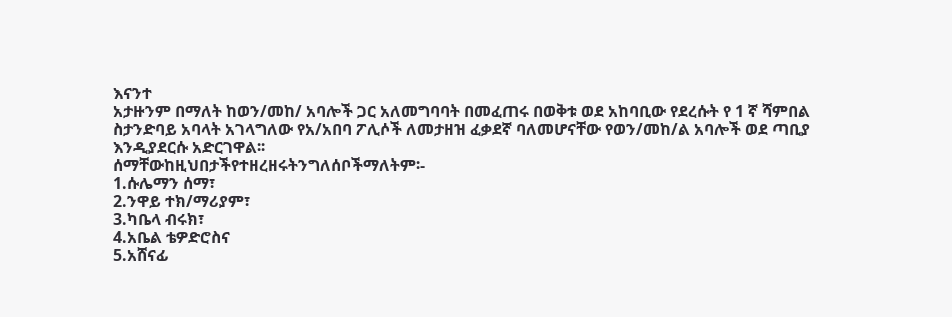እናንተ
አታዙንም በማለት ከወን/መከ/ አባሎች ጋር አለመግባባት በመፈጠሩ በወቅቱ ወደ አከባቢው የደረሱት የ 1 ኛ ሻምበል
ስታንድባይ አባላት አገላግለው የአ/አበባ ፖሊሶች ለመታዘዝ ፈቃደኛ ባለመሆናቸው የወን/መከ/ል አባሎች ወደ ጣቢያ
እንዲያደርሱ አድርገዋል፡፡
ሰማቸውከዚህበታችየተዘረዘሩትንግለሰቦችማለትም፡-
1.ሱሌማን ሰማ፣
2.ንዋይ ተክ/ማሪያም፣
3.ካቤላ ብሩክ፣
4.አቤል ቴዎድሮስና
5.አሸናፊ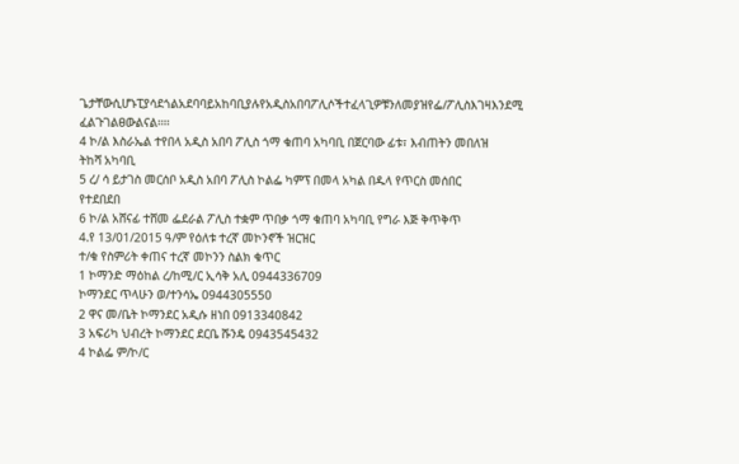ጌታቸውሲሆኑፒያሳደጎልአደባባይአከባቢያሉየአዲስአበባፖሊሶችተፈላጊዎቹንለመያዝየፌ/ፖሊስእገዛእንደሚ
ፈልጉገልፀውልናል፡፡፡፡
4 ኮ/ል እስራኤል ተየበላ አዲስ አበባ ፖሊስ ጎማ ቁጠባ አካባቢ በጀርባው ፊቱ፣ እብጠትን መበለዝ
ትከሻ አካባቢ
5 ረ/ ሳ ይታገስ መርሰቦ አዲስ አበባ ፖሊስ ኮልፌ ካምፕ በመላ አካል በዱላ የጥርስ መሰበር
የተደበደበ
6 ኮ/ል አሸናፊ ተሸመ ፌደራል ፖሊስ ተቋም ጥበቃ ጎማ ቁጠባ አካባቢ የግራ እጅ ቅጥቅጥ
4.የ 13/01/2015 ዓ/ም የዕለቱ ተረኛ መኮንኖች ዝርዝር
ተ/ቁ የስምሪት ቀጠና ተረኛ መኮንን ስልክ ቁጥር
1 ኮማንድ ማዕከል ረ/ከሚ/ር ኢሳቅ አሊ 0944336709
ኮማንደር ጥላሁን ወ/ተንሳኤ 0944305550
2 ዋና መ/ቤት ኮማንደር አዲሱ ዘነበ 0913340842
3 አፍሪካ ህብረት ኮማንደር ደርቤ ሹንዴ 0943545432
4 ኮልፌ ም/ኮ/ር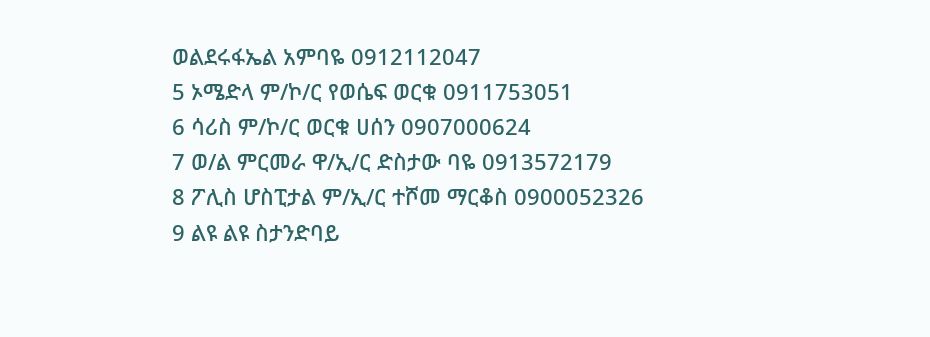ወልደሩፋኤል አምባዬ 0912112047
5 ኦሜድላ ም/ኮ/ር የወሴፍ ወርቁ 0911753051
6 ሳሪስ ም/ኮ/ር ወርቁ ሀሰን 0907000624
7 ወ/ል ምርመራ ዋ/ኢ/ር ድስታው ባዬ 0913572179
8 ፖሊስ ሆስፒታል ም/ኢ/ር ተሾመ ማርቆስ 0900052326
9 ልዩ ልዩ ስታንድባይ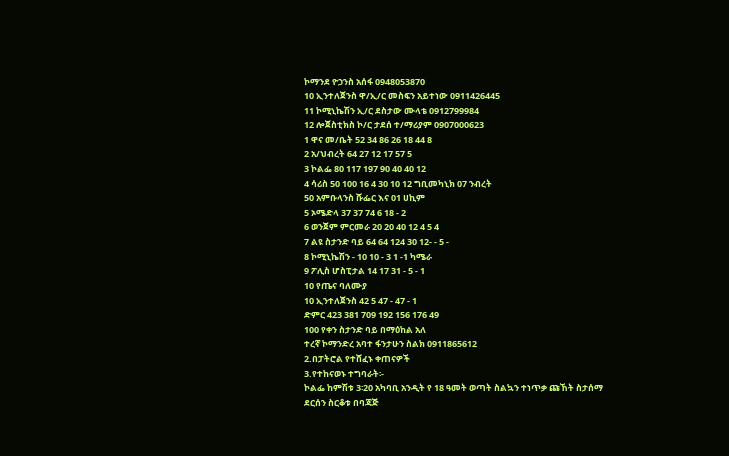ኮማንደ ዮኃንስ አሰፋ 0948053870
10 ኢንተለጀንስ ዋ/ኢ/ር መስፍን አይተነው 0911426445
11 ኮሚኒኬሽን ኢ/ር ደስታው ሙላቴ 0912799984
12 ሎጀስቲክስ ኮ/ር ታደሰ ተ/ማሪያም 0907000623
1 ዋና መ/ቤት 52 34 86 26 18 44 8
2 አ/ህብረት 64 27 12 17 57 5
3 ኮልፌ 80 117 197 90 40 40 12
4 ሳሪስ 50 100 16 4 30 10 12 ግቢመካኒክ 07 ንብረት
50 አምቡላንስ ሹፌር እና 01 ሀኪም
5 ኦሜድላ 37 37 74 6 18 - 2
6 ወንጀም ምርመራ 20 20 40 12 4 5 4
7 ልዩ ስታንድ ባይ 64 64 124 30 12- - 5 -
8 ኮሚኒኬሽን - 10 10 - 3 1 -1 ካሜራ
9 ፖሊስ ሆስፒታል 14 17 31 - 5 - 1
10 የጤና ባለሙያ
10 ኢንተለጀንስ 42 5 47 - 47 - 1
ድምር 423 381 709 192 156 176 49
100 የቀን ስታንድ ባይ በማዕከል አለ
ተረኛ ኮማንድረ አባተ ፋንታሁን ስልክ 0911865612
2.በፓትሮል የተሸፈኑ ቀጠናዎች
3.የተከናወኑ ተግባራት፡-
ኮልፌ ከምሽቱ 3፡20 አካባቢ አንዲት የ 18 ዓመት ወጣት ስልኳን ተነጥቃ ጩኸት ስታሰማ ደርሰን ስርቆቱ በባጃጅ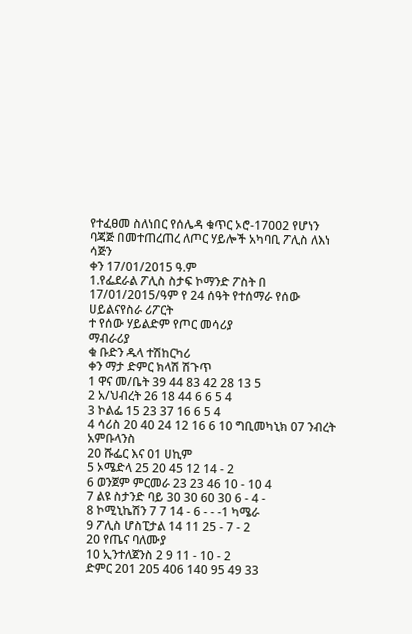የተፈፀመ ስለነበር የሰሌዳ ቁጥር ኦሮ-17002 የሆነን ባጃጅ በመተጠረጠረ ለጦር ሃይሎች አካባቢ ፖሊስ ለእነ ሳጅን
ቀን 17/01/2015 ዓ.ም
1.የፌደራል ፖሊስ ስታፍ ኮማንድ ፖስት በ 17/01/2015/ዓም የ 24 ሰዓት የተሰማራ የሰው
ሀይልናየስራ ሪፖርት
ተ የሰው ሃይልድም የጦር መሳሪያ
ማብራሪያ
ቁ ቡድን ዱላ ተሽከርካሪ
ቀን ማታ ድምር ክላሽ ሽጉጥ
1 ዋና መ/ቤት 39 44 83 42 28 13 5
2 አ/ህብረት 26 18 44 6 6 5 4
3 ኮልፌ 15 23 37 16 6 5 4
4 ሳሪስ 20 40 24 12 16 6 10 ግቢመካኒክ 07 ንብረት አምቡላንስ
20 ሹፌር እና 01 ሀኪም
5 ኦሜድላ 25 20 45 12 14 - 2
6 ወንጀም ምርመራ 23 23 46 10 - 10 4
7 ልዩ ስታንድ ባይ 30 30 60 30 6 - 4 -
8 ኮሚኒኬሽን 7 7 14 - 6 - - -1 ካሜራ
9 ፖሊስ ሆስፒታል 14 11 25 - 7 - 2
20 የጤና ባለሙያ
10 ኢንተለጀንስ 2 9 11 - 10 - 2
ድምር 201 205 406 140 95 49 33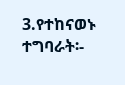3.የተከናወኑ ተግባራት፡-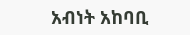አብነት አከባቢ